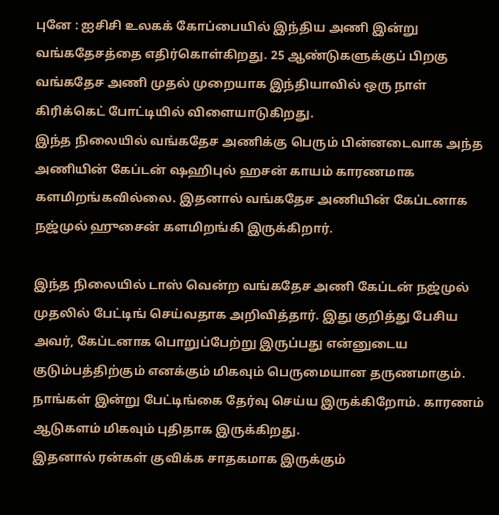புனே : ஐசிசி உலகக் கோப்பையில் இந்திய அணி இன்று வங்கதேசத்தை எதிர்கொள்கிறது. 25 ஆண்டுகளுக்குப் பிறகு வங்கதேச அணி முதல் முறையாக இந்தியாவில் ஒரு நாள் கிரிக்கெட் போட்டியில் விளையாடுகிறது.
இந்த நிலையில் வங்கதேச அணிக்கு பெரும் பின்னடைவாக அந்த அணியின் கேப்டன் ஷஹிபுல் ஹசன் காயம் காரணமாக களமிறங்கவில்லை. இதனால் வங்கதேச அணியின் கேப்டனாக நஜ்முல் ஹுசைன் களமிறங்கி இருக்கிறார்.

இந்த நிலையில் டாஸ் வென்ற வங்கதேச அணி கேப்டன் நஜ்முல் முதலில் பேட்டிங் செய்வதாக அறிவித்தார். இது குறித்து பேசிய அவர், கேப்டனாக பொறுப்பேற்று இருப்பது என்னுடைய குடும்பத்திற்கும் எனக்கும் மிகவும் பெருமையான தருணமாகும். நாங்கள் இன்று பேட்டிங்கை தேர்வு செய்ய இருக்கிறோம். காரணம் ஆடுகளம் மிகவும் புதிதாக இருக்கிறது.
இதனால் ரன்கள் குவிக்க சாதகமாக இருக்கும்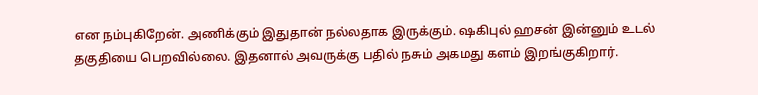என நம்புகிறேன். அணிக்கும் இதுதான் நல்லதாக இருக்கும். ஷகிபுல் ஹசன் இன்னும் உடல் தகுதியை பெறவில்லை. இதனால் அவருக்கு பதில் நசும் அகமது களம் இறங்குகிறார்.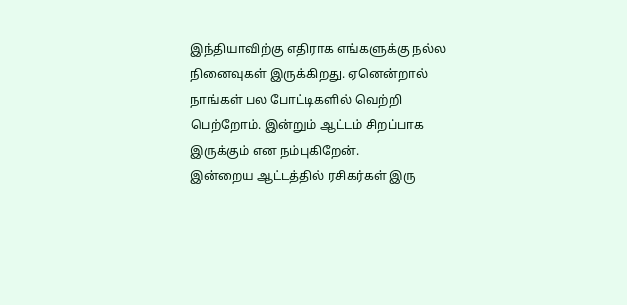இந்தியாவிற்கு எதிராக எங்களுக்கு நல்ல நினைவுகள் இருக்கிறது. ஏனென்றால் நாங்கள் பல போட்டிகளில் வெற்றி பெற்றோம். இன்றும் ஆட்டம் சிறப்பாக இருக்கும் என நம்புகிறேன்.
இன்றைய ஆட்டத்தில் ரசிகர்கள் இரு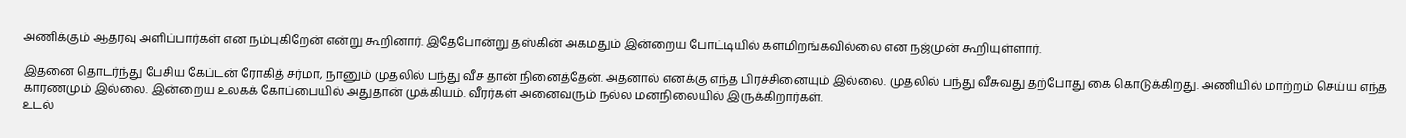அணிக்கும் ஆதரவு அளிப்பார்கள் என நம்புகிறேன் என்று கூறினார். இதேபோன்று தஸ்கின் அகமதும் இன்றைய போட்டியில் களமிறங்கவில்லை என நஜ்முன் கூறியுள்ளார்.

இதனை தொடர்ந்து பேசிய கேப்டன் ரோகித் சர்மா, நானும் முதலில் பந்து வீச தான் நினைத்தேன். அதனால் எனக்கு எந்த பிரச்சினையும் இல்லை. முதலில் பந்து வீசுவது தற்போது கை கொடுக்கிறது. அணியில் மாற்றம் செய்ய எந்த காரணமும் இல்லை. இன்றைய உலகக் கோப்பையில் அதுதான் முக்கியம். வீரர்கள் அனைவரும் நல்ல மனநிலையில் இருக்கிறார்கள்.
உடல்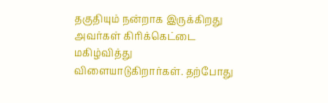தகுதியும் நன்றாக இருக்கிறது அவர்கள் கிரிக்கெட்டை மகிழ்வித்து விளையாடுகிறார்கள். தற்போது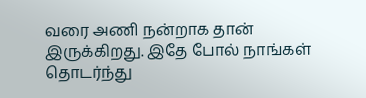வரை அணி நன்றாக தான் இருக்கிறது. இதே போல் நாங்கள் தொடர்ந்து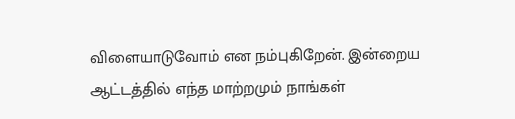விளையாடுவோம் என நம்புகிறேன். இன்றைய ஆட்டத்தில் எந்த மாற்றமும் நாங்கள்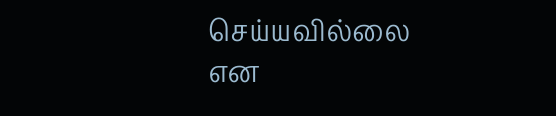செய்யவில்லை என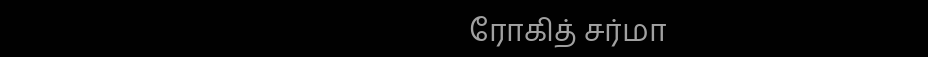ரோகித் சர்மா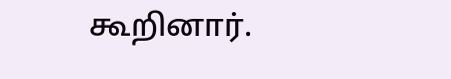கூறினார்.